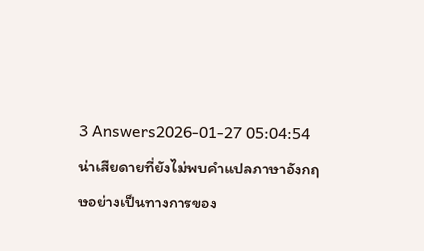3 Answers2026-01-27 05:04:54
น่าเสียดายที่ยังไม่พบคำแปลภาษาอังกฤษอย่างเป็นทางการของ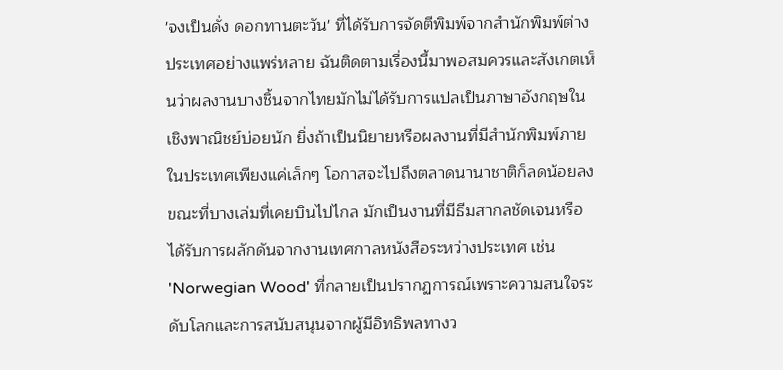'จงเป็นดั่ง ดอกทานตะวัน' ที่ได้รับการจัดตีพิมพ์จากสำนักพิมพ์ต่างประเทศอย่างแพร่หลาย ฉันติดตามเรื่องนี้มาพอสมควรและสังเกตเห็นว่าผลงานบางชิ้นจากไทยมักไม่ได้รับการแปลเป็นภาษาอังกฤษในเชิงพาณิชย์บ่อยนัก ยิ่งถ้าเป็นนิยายหรือผลงานที่มีสำนักพิมพ์ภายในประเทศเพียงแค่เล็กๆ โอกาสจะไปถึงตลาดนานาชาติก็ลดน้อยลง ขณะที่บางเล่มที่เคยบินไปไกล มักเป็นงานที่มีธีมสากลชัดเจนหรือได้รับการผลักดันจากงานเทศกาลหนังสือระหว่างประเทศ เช่น 'Norwegian Wood' ที่กลายเป็นปรากฏการณ์เพราะความสนใจระดับโลกและการสนับสนุนจากผู้มีอิทธิพลทางว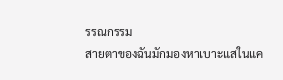รรณกรรม
สายตาของฉันมักมองหาเบาะแสในแค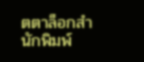ตตาล็อกสำนักพิมพ์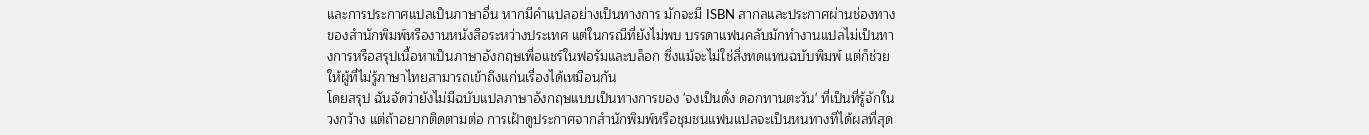และการประกาศแปลเป็นภาษาอื่น หากมีคำแปลอย่างเป็นทางการ มักจะมี ISBN สากลและประกาศผ่านช่องทางของสำนักพิมพ์หรืองานหนังสือระหว่างประเทศ แต่ในกรณีที่ยังไม่พบ บรรดาแฟนคลับมักทำงานแปลไม่เป็นทางการหรือสรุปเนื้อหาเป็นภาษาอังกฤษเพื่อแชร์ในฟอรัมและบล็อก ซึ่งแม้จะไม่ใช่สิ่งทดแทนฉบับพิมพ์ แต่ก็ช่วยให้ผู้ที่ไม่รู้ภาษาไทยสามารถเข้าถึงแก่นเรื่องได้เหมือนกัน
โดยสรุป ฉันจัดว่ายังไม่มีฉบับแปลภาษาอังกฤษแบบเป็นทางการของ 'จงเป็นดั่ง ดอกทานตะวัน' ที่เป็นที่รู้จักในวงกว้าง แต่ถ้าอยากติดตามต่อ การเฝ้าดูประกาศจากสำนักพิมพ์หรือชุมชนแฟนแปลจะเป็นหนทางที่ได้ผลที่สุด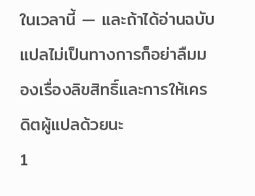ในเวลานี้ — และถ้าได้อ่านฉบับแปลไม่เป็นทางการก็อย่าลืมมองเรื่องลิขสิทธิ์และการให้เครดิตผู้แปลด้วยนะ
1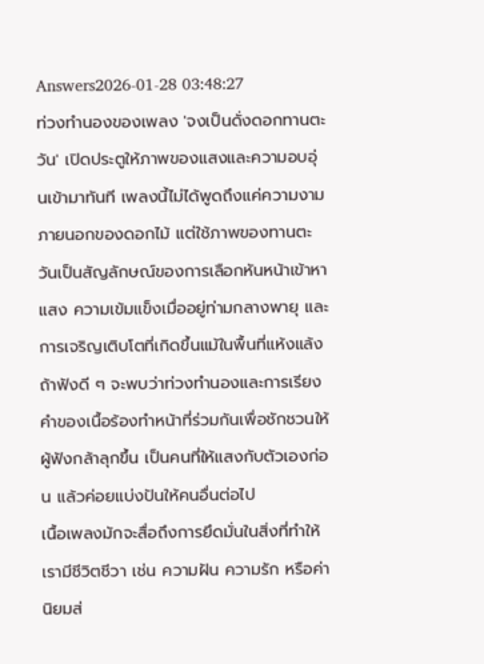Answers2026-01-28 03:48:27
ท่วงทำนองของเพลง 'จงเป็นดั่งดอกทานตะวัน' เปิดประตูให้ภาพของแสงและความอบอุ่นเข้ามาทันที เพลงนี้ไม่ได้พูดถึงแค่ความงามภายนอกของดอกไม้ แต่ใช้ภาพของทานตะวันเป็นสัญลักษณ์ของการเลือกหันหน้าเข้าหาแสง ความเข้มแข็งเมื่ออยู่ท่ามกลางพายุ และการเจริญเติบโตที่เกิดขึ้นแม้ในพื้นที่แห้งแล้ง ถ้าฟังดี ๆ จะพบว่าท่วงทำนองและการเรียงคำของเนื้อร้องทำหน้าที่ร่วมกันเพื่อชักชวนให้ผู้ฟังกล้าลุกขึ้น เป็นคนที่ให้แสงกับตัวเองก่อน แล้วค่อยแบ่งปันให้คนอื่นต่อไป
เนื้อเพลงมักจะสื่อถึงการยึดมั่นในสิ่งที่ทำให้เรามีชีวิตชีวา เช่น ความฝัน ความรัก หรือค่านิยมส่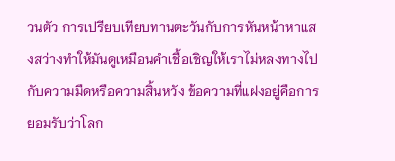วนตัว การเปรียบเทียบทานตะวันกับการหันหน้าหาแสงสว่างทำให้มันดูเหมือนคำเชื้อเชิญให้เราไม่หลงทางไปกับความมืดหรือความสิ้นหวัง ข้อความที่แฝงอยู่คือการยอมรับว่าโลก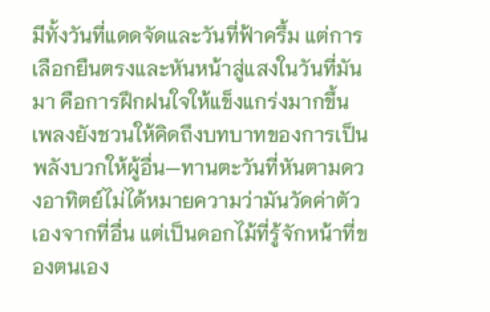มีทั้งวันที่แดดจัดและวันที่ฟ้าครึ้ม แต่การเลือกยืนตรงและหันหน้าสู่แสงในวันที่มันมา คือการฝึกฝนใจให้แข็งแกร่งมากขึ้น เพลงยังชวนให้คิดถึงบทบาทของการเป็นพลังบวกให้ผู้อื่น—ทานตะวันที่หันตามดวงอาทิตย์ไม่ได้หมายความว่ามันวัดค่าตัวเองจากที่อื่น แต่เป็นดอกไม้ที่รู้จักหน้าที่ของตนเอง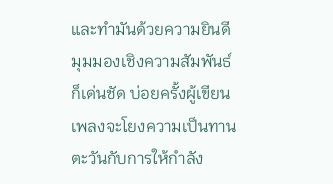และทำมันด้วยความยินดี
มุมมองเชิงความสัมพันธ์ก็เด่นชัด บ่อยครั้งผู้เขียนเพลงจะโยงความเป็นทานตะวันกับการให้กำลัง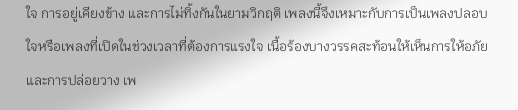ใจ การอยู่เคียงข้าง และการไม่ทิ้งกันในยามวิกฤติ เพลงนี้จึงเหมาะกับการเป็นเพลงปลอบใจหรือเพลงที่เปิดในช่วงเวลาที่ต้องการแรงใจ เนื้อร้องบางวรรคสะท้อนให้เห็นการให้อภัยและการปล่อยวาง เพ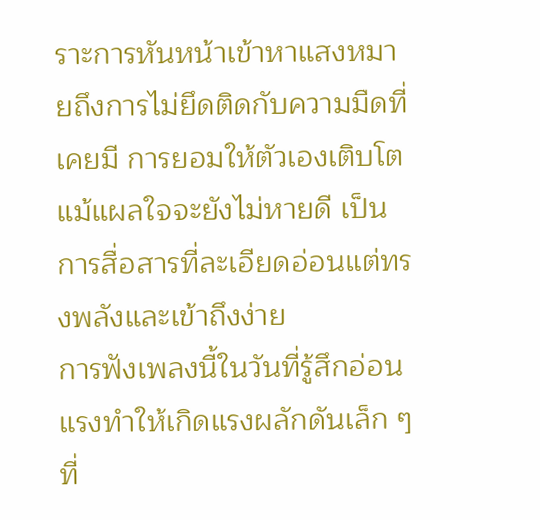ราะการหันหน้าเข้าหาแสงหมายถึงการไม่ยึดติดกับความมืดที่เคยมี การยอมให้ตัวเองเติบโตแม้แผลใจจะยังไม่หายดี เป็นการสื่อสารที่ละเอียดอ่อนแต่ทรงพลังและเข้าถึงง่าย
การฟังเพลงนี้ในวันที่รู้สึกอ่อนแรงทำให้เกิดแรงผลักดันเล็ก ๆ ที่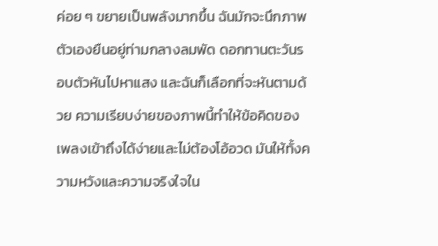ค่อย ๆ ขยายเป็นพลังมากขึ้น ฉันมักจะนึกภาพตัวเองยืนอยู่ท่ามกลางลมพัด ดอกทานตะวันรอบตัวหันไปหาแสง และฉันก็เลือกที่จะหันตามด้วย ความเรียบง่ายของภาพนี้ทำให้ข้อคิดของเพลงเข้าถึงได้ง่ายและไม่ต้องโอ้อวด มันให้ทั้งความหวังและความจริงใจใน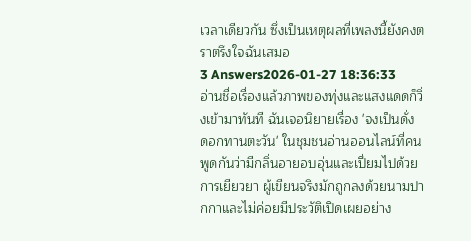เวลาเดียวกัน ซึ่งเป็นเหตุผลที่เพลงนี้ยังคงตราตรึงใจฉันเสมอ
3 Answers2026-01-27 18:36:33
อ่านชื่อเรื่องแล้วภาพของทุ่งและแสงแดดก็วิ่งเข้ามาทันที ฉันเจอนิยายเรื่อง 'จงเป็นดั่ง ดอกทานตะวัน' ในชุมชนอ่านออนไลน์ที่คนพูดกันว่ามีกลิ่นอายอบอุ่นและเปี่ยมไปด้วยการเยียวยา ผู้เขียนจริงมักถูกลงด้วยนามปากกาและไม่ค่อยมีประวัติเปิดเผยอย่าง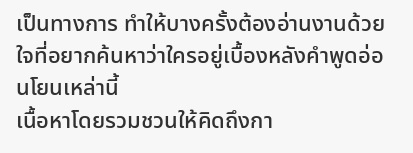เป็นทางการ ทำให้บางครั้งต้องอ่านงานด้วยใจที่อยากค้นหาว่าใครอยู่เบื้องหลังคำพูดอ่อนโยนเหล่านี้
เนื้อหาโดยรวมชวนให้คิดถึงกา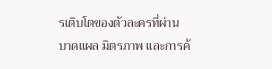รเติบโตของตัวละครที่ผ่านบาดแผล มิตรภาพ และการค้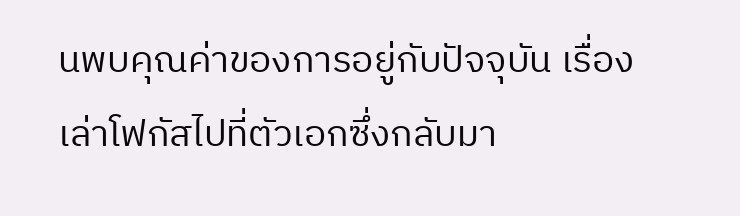นพบคุณค่าของการอยู่กับปัจจุบัน เรื่องเล่าโฟกัสไปที่ตัวเอกซึ่งกลับมา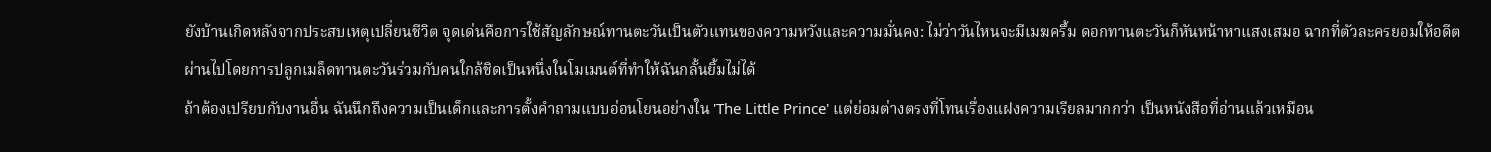ยังบ้านเกิดหลังจากประสบเหตุเปลี่ยนชีวิต จุดเด่นคือการใช้สัญลักษณ์ทานตะวันเป็นตัวแทนของความหวังและความมั่นคง: ไม่ว่าวันไหนจะมีเมฆครึ้ม ดอกทานตะวันก็หันหน้าหาแสงเสมอ ฉากที่ตัวละครยอมให้อดีตผ่านไปโดยการปลูกเมล็ดทานตะวันร่วมกับคนใกล้ชิดเป็นหนึ่งในโมเมนต์ที่ทำให้ฉันกลั้นยิ้มไม่ได้
ถ้าต้องเปรียบกับงานอื่น ฉันนึกถึงความเป็นเด็กและการตั้งคำถามแบบอ่อนโยนอย่างใน 'The Little Prince' แต่ย่อมต่างตรงที่โทนเรื่องแฝงความเรียลมากกว่า เป็นหนังสือที่อ่านแล้วเหมือน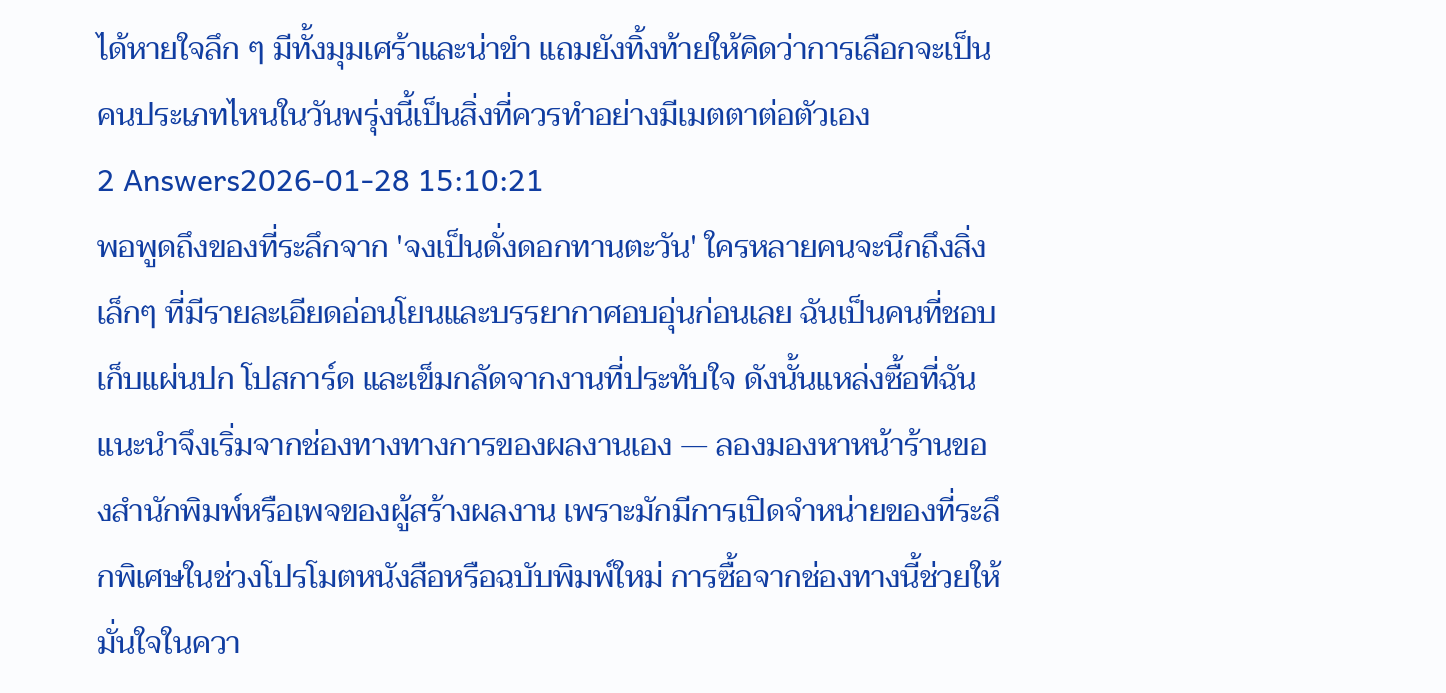ได้หายใจลึก ๆ มีทั้งมุมเศร้าและน่าขำ แถมยังทิ้งท้ายให้คิดว่าการเลือกจะเป็นคนประเภทไหนในวันพรุ่งนี้เป็นสิ่งที่ควรทำอย่างมีเมตตาต่อตัวเอง
2 Answers2026-01-28 15:10:21
พอพูดถึงของที่ระลึกจาก 'จงเป็นดั่งดอกทานตะวัน' ใครหลายคนจะนึกถึงสิ่งเล็กๆ ที่มีรายละเอียดอ่อนโยนและบรรยากาศอบอุ่นก่อนเลย ฉันเป็นคนที่ชอบเก็บแผ่นปก โปสการ์ด และเข็มกลัดจากงานที่ประทับใจ ดังนั้นแหล่งซื้อที่ฉันแนะนำจึงเริ่มจากช่องทางทางการของผลงานเอง — ลองมองหาหน้าร้านของสำนักพิมพ์หรือเพจของผู้สร้างผลงาน เพราะมักมีการเปิดจำหน่ายของที่ระลึกพิเศษในช่วงโปรโมตหนังสือหรือฉบับพิมพ์ใหม่ การซื้อจากช่องทางนี้ช่วยให้มั่นใจในควา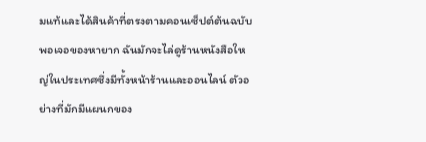มแท้และได้สินค้าที่ตรงตามคอนเซ็ปต์ต้นฉบับ
พอเจอของหายาก ฉันมักจะไล่ดูร้านหนังสือใหญ่ในประเทศซึ่งมีทั้งหน้าร้านและออนไลน์ ตัวอย่างที่มักมีแผนกของ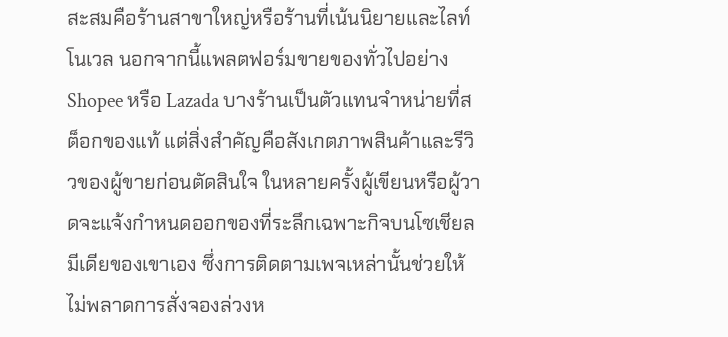สะสมคือร้านสาขาใหญ่หรือร้านที่เน้นนิยายและไลท์โนเวล นอกจากนี้แพลตฟอร์มขายของทั่วไปอย่าง Shopee หรือ Lazada บางร้านเป็นตัวแทนจำหน่ายที่สต็อกของแท้ แต่สิ่งสำคัญคือสังเกตภาพสินค้าและรีวิวของผู้ขายก่อนตัดสินใจ ในหลายครั้งผู้เขียนหรือผู้วาดจะแจ้งกำหนดออกของที่ระลึกเฉพาะกิจบนโซเชียลมีเดียของเขาเอง ซึ่งการติดตามเพจเหล่านั้นช่วยให้ไม่พลาดการสั่งจองล่วงห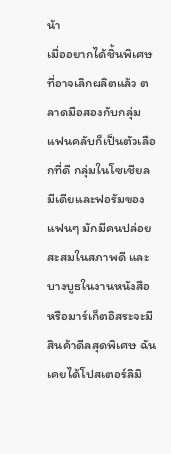น้า
เมื่ออยากได้ชิ้นพิเศษที่อาจเลิกผลิตแล้ว ตลาดมือสองกับกลุ่มแฟนคลับก็เป็นตัวเลือกที่ดี กลุ่มในโซเชียลมีเดียและฟอรัมของแฟนๆ มักมีคนปล่อยสะสมในสภาพดี และบางบูธในงานหนังสือหรือมาร์เก็ตอิสระจะมีสินค้าดีลสุดพิเศษ ฉันเคยได้โปสเตอร์ลิมิ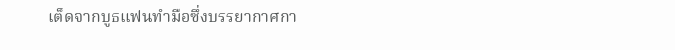เต็ดจากบูธแฟนทำมือซึ่งบรรยากาศกา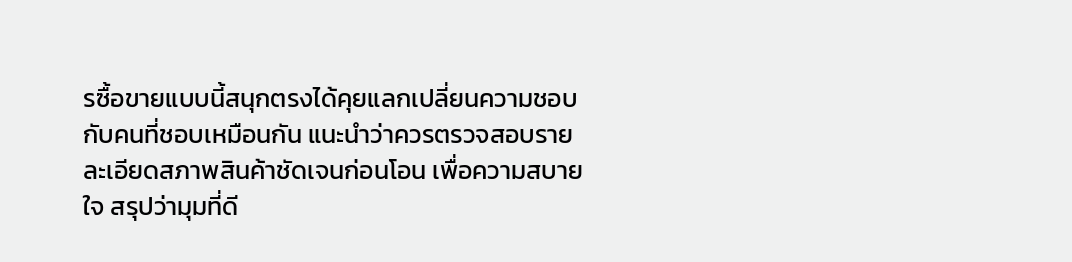รซื้อขายแบบนี้สนุกตรงได้คุยแลกเปลี่ยนความชอบกับคนที่ชอบเหมือนกัน แนะนำว่าควรตรวจสอบรายละเอียดสภาพสินค้าชัดเจนก่อนโอน เพื่อความสบายใจ สรุปว่ามุมที่ดี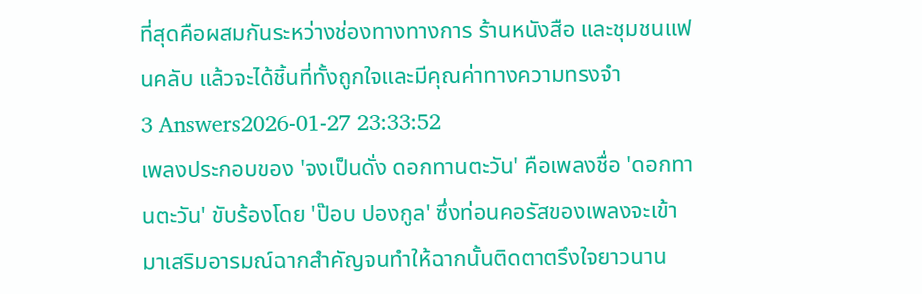ที่สุดคือผสมกันระหว่างช่องทางทางการ ร้านหนังสือ และชุมชนแฟนคลับ แล้วจะได้ชิ้นที่ทั้งถูกใจและมีคุณค่าทางความทรงจำ
3 Answers2026-01-27 23:33:52
เพลงประกอบของ 'จงเป็นดั่ง ดอกทานตะวัน' คือเพลงชื่อ 'ดอกทานตะวัน' ขับร้องโดย 'ป๊อบ ปองกูล' ซึ่งท่อนคอรัสของเพลงจะเข้ามาเสริมอารมณ์ฉากสำคัญจนทำให้ฉากนั้นติดตาตรึงใจยาวนาน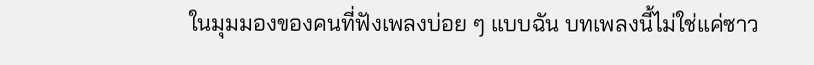ในมุมมองของคนที่ฟังเพลงบ่อย ๆ แบบฉัน บทเพลงนี้ไม่ใช่แค่ซาว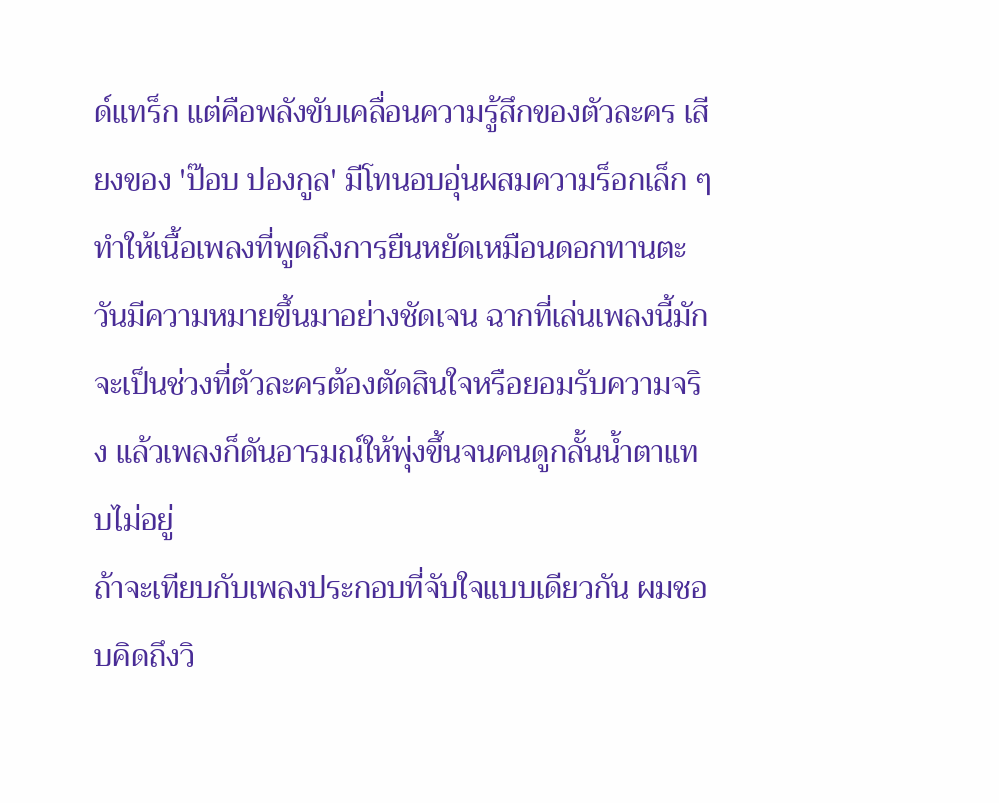ด์แทร็ก แต่คือพลังขับเคลื่อนความรู้สึกของตัวละคร เสียงของ 'ป๊อบ ปองกูล' มีโทนอบอุ่นผสมความร็อกเล็ก ๆ ทำให้เนื้อเพลงที่พูดถึงการยืนหยัดเหมือนดอกทานตะวันมีความหมายขึ้นมาอย่างชัดเจน ฉากที่เล่นเพลงนี้มักจะเป็นช่วงที่ตัวละครต้องตัดสินใจหรือยอมรับความจริง แล้วเพลงก็ดันอารมณ์ให้พุ่งขึ้นจนคนดูกลั้นน้ำตาแทบไม่อยู่
ถ้าจะเทียบกับเพลงประกอบที่จับใจแบบเดียวกัน ผมชอบคิดถึงวิ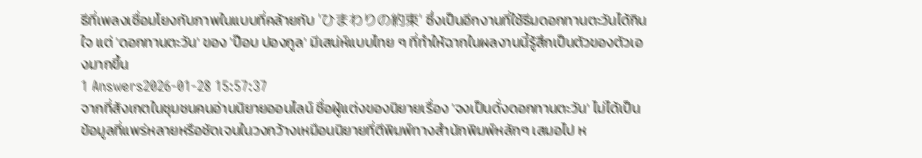ธีที่เพลงเชื่อมโยงกับภาพในแบบที่คล้ายกับ 'ひまわりの約束' ซึ่งเป็นอีกงานที่ใช้ธีมดอกทานตะวันได้กินใจ แต่ 'ดอกทานตะวัน' ของ 'ป๊อบ ปองกูล' มีเสน่ห์แบบไทย ๆ ที่ทำให้ฉากในผลงานนี้รู้สึกเป็นตัวของตัวเองมากขึ้น
1 Answers2026-01-28 15:57:37
จากที่สังเกตในชุมชนคนอ่านนิยายออนไลน์ ชื่อผู้แต่งของนิยายเรื่อง 'จงเป็นดั่งดอกทานตะวัน' ไม่ได้เป็นข้อมูลที่แพร่หลายหรือชัดเจนในวงกว้างเหมือนนิยายที่ตีพิมพ์ทางสำนักพิมพ์หลักๆ เสมอไป ห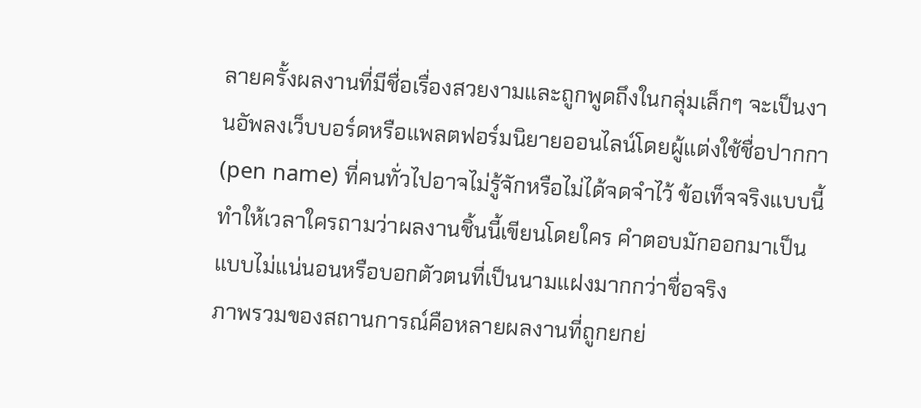ลายครั้งผลงานที่มีชื่อเรื่องสวยงามและถูกพูดถึงในกลุ่มเล็กๆ จะเป็นงานอัพลงเว็บบอร์ดหรือแพลตฟอร์มนิยายออนไลน์โดยผู้แต่งใช้ชื่อปากกา (pen name) ที่คนทั่วไปอาจไม่รู้จักหรือไม่ได้จดจำไว้ ข้อเท็จจริงแบบนี้ทำให้เวลาใครถามว่าผลงานชิ้นนี้เขียนโดยใคร คำตอบมักออกมาเป็นแบบไม่แน่นอนหรือบอกตัวตนที่เป็นนามแฝงมากกว่าชื่อจริง
ภาพรวมของสถานการณ์คือหลายผลงานที่ถูกยกย่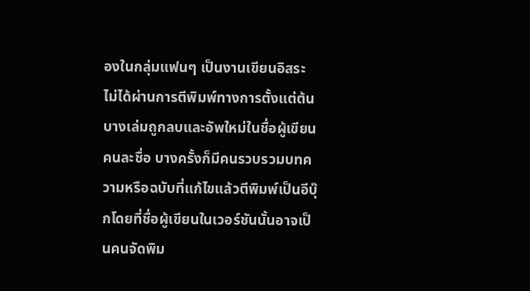องในกลุ่มแฟนๆ เป็นงานเขียนอิสระ ไม่ได้ผ่านการตีพิมพ์ทางการตั้งแต่ต้น บางเล่มถูกลบและอัพใหม่ในชื่อผู้เขียนคนละชื่อ บางครั้งก็มีคนรวบรวมบทความหรือฉบับที่แก้ไขแล้วตีพิมพ์เป็นอีบุ๊กโดยที่ชื่อผู้เขียนในเวอร์ชันนั้นอาจเป็นคนจัดพิม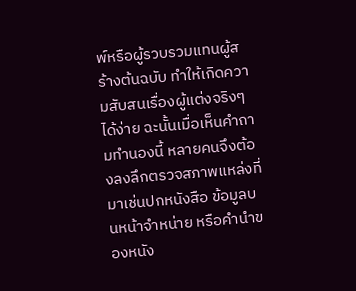พ์หรือผู้รวบรวมแทนผู้สร้างต้นฉบับ ทำให้เกิดความสับสนเรื่องผู้แต่งจริงๆ ได้ง่าย ฉะนั้นเมื่อเห็นคำถามทำนองนี้ หลายคนจึงต้องลงลึกตรวจสภาพแหล่งที่มาเช่นปกหนังสือ ข้อมูลบนหน้าจำหน่าย หรือคำนำของหนัง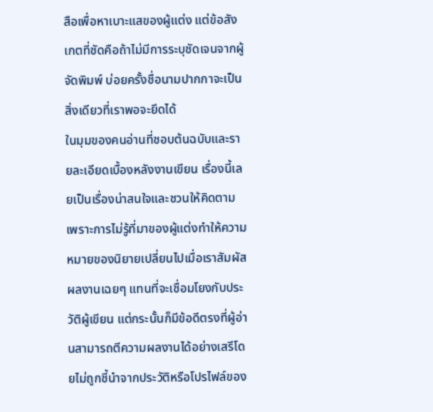สือเพื่อหาเบาะแสของผู้แต่ง แต่ข้อสังเกตที่ชัดคือถ้าไม่มีการระบุชัดเจนจากผู้จัดพิมพ์ บ่อยครั้งชื่อนามปากกาจะเป็นสิ่งเดียวที่เราพอจะยึดได้
ในมุมของคนอ่านที่ชอบต้นฉบับและรายละเอียดเบื้องหลังงานเขียน เรื่องนี้เลยเป็นเรื่องน่าสนใจและชวนให้คิดตาม เพราะการไม่รู้ที่มาของผู้แต่งทำให้ความหมายของนิยายเปลี่ยนไปเมื่อเราสัมผัสผลงานเฉยๆ แทนที่จะเชื่อมโยงกับประวัติผู้เขียน แต่กระนั้นก็มีข้อดีตรงที่ผู้อ่านสามารถตีความผลงานได้อย่างเสรีโดยไม่ถูกชี้นำจากประวัติหรือโปรไฟล์ของ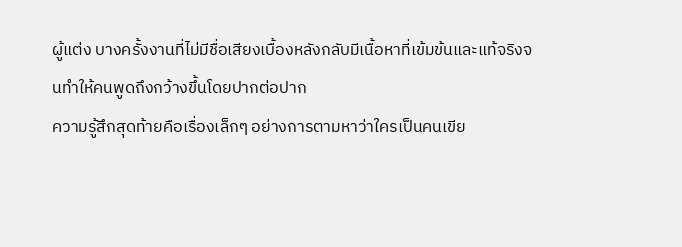ผู้แต่ง บางครั้งงานที่ไม่มีชื่อเสียงเบื้องหลังกลับมีเนื้อหาที่เข้มข้นและแท้จริงจนทำให้คนพูดถึงกว้างขึ้นโดยปากต่อปาก
ความรู้สึกสุดท้ายคือเรื่องเล็กๆ อย่างการตามหาว่าใครเป็นคนเขีย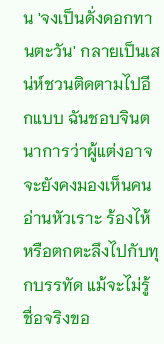น 'จงเป็นดั่งดอกทานตะวัน' กลายเป็นเสน่ห์ชวนติดตามไปอีกแบบ ฉันชอบจินตนาการว่าผู้แต่งอาจจะยังคงมองเห็นคนอ่านหัวเราะ ร้องไห้ หรือตกตะลึงไปกับทุกบรรทัด แม้จะไม่รู้ชื่อจริงขอ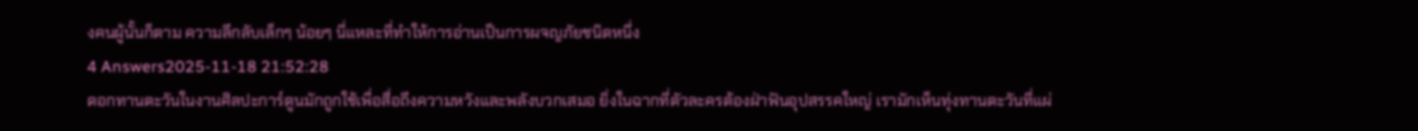งคนผู้นั้นก็ตาม ความลึกลับเล็กๆ น้อยๆ นี่แหละที่ทำให้การอ่านเป็นการผจญภัยชนิดหนึ่ง
4 Answers2025-11-18 21:52:28
ดอกทานตะวันในงานศิลปะการ์ตูนมักถูกใช้เพื่อสื่อถึงความหวังและพลังบวกเสมอ ยิ่งในฉากที่ตัวละครต้องฝ่าฟันอุปสรรคใหญ่ เรามักเห็นทุ่งทานตะวันที่แผ่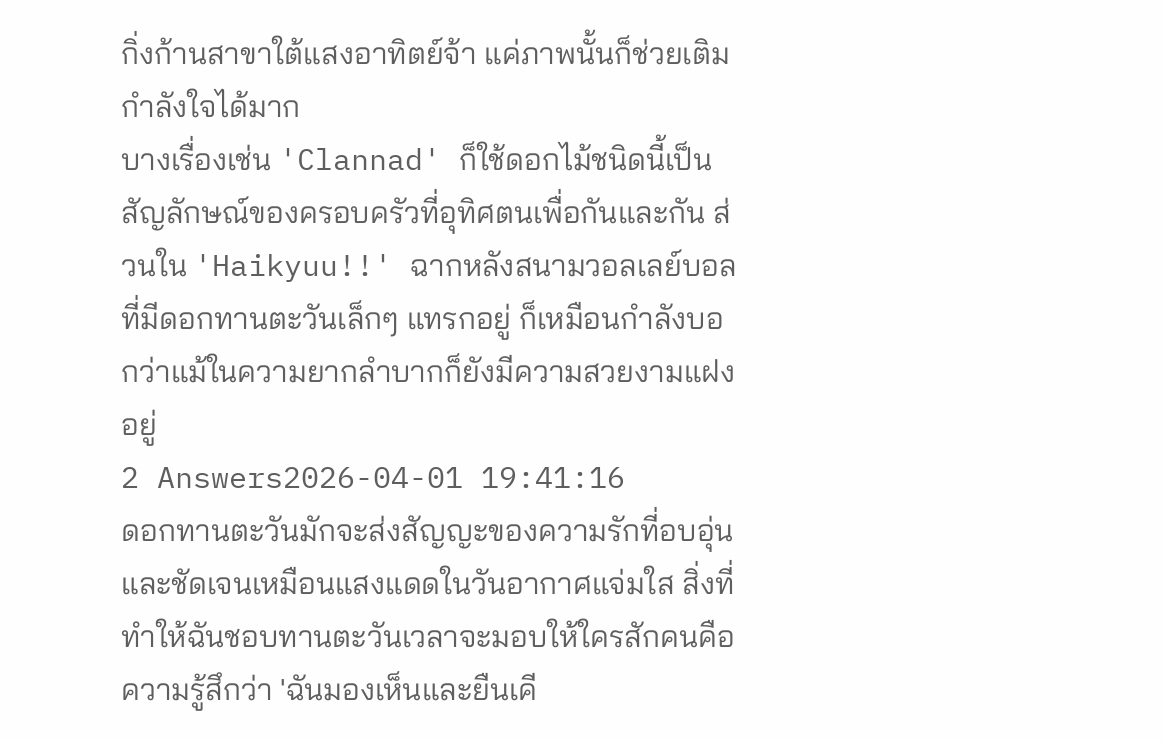กิ่งก้านสาขาใต้แสงอาทิตย์จ้า แค่ภาพนั้นก็ช่วยเติมกำลังใจได้มาก
บางเรื่องเช่น 'Clannad' ก็ใช้ดอกไม้ชนิดนี้เป็นสัญลักษณ์ของครอบครัวที่อุทิศตนเพื่อกันและกัน ส่วนใน 'Haikyuu!!' ฉากหลังสนามวอลเลย์บอลที่มีดอกทานตะวันเล็กๆ แทรกอยู่ ก็เหมือนกำลังบอกว่าแม้ในความยากลำบากก็ยังมีความสวยงามแฝงอยู่
2 Answers2026-04-01 19:41:16
ดอกทานตะวันมักจะส่งสัญญะของความรักที่อบอุ่นและชัดเจนเหมือนแสงแดดในวันอากาศแจ่มใส สิ่งที่ทำให้ฉันชอบทานตะวันเวลาจะมอบให้ใครสักคนคือความรู้สึกว่า 'ฉันมองเห็นและยืนเคี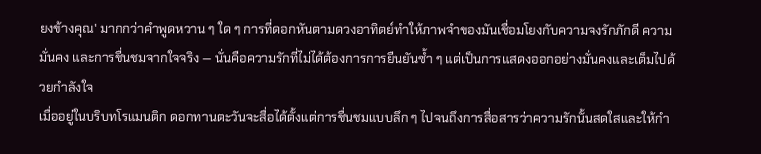ยงข้างคุณ' มากกว่าคำพูดหวาน ๆ ใด ๆ การที่ดอกหันตามดวงอาทิตย์ทำให้ภาพจำของมันเชื่อมโยงกับความจงรักภักดี ความมั่นคง และการชื่นชมจากใจจริง — นั่นคือความรักที่ไม่ได้ต้องการการยืนยันซ้ำ ๆ แต่เป็นการแสดงออกอย่างมั่นคงและเต็มไปด้วยกำลังใจ
เมื่ออยู่ในบริบทโรแมนติก ดอกทานตะวันจะสื่อได้ตั้งแต่การชื่นชมแบบลึก ๆ ไปจนถึงการสื่อสารว่าความรักนั้นสดใสและให้กำ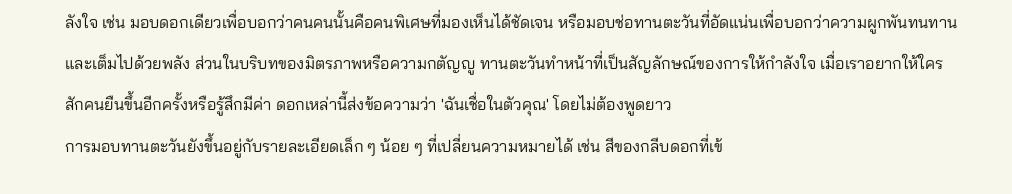ลังใจ เช่น มอบดอกเดียวเพื่อบอกว่าคนคนนั้นคือคนพิเศษที่มองเห็นได้ชัดเจน หรือมอบช่อทานตะวันที่อัดแน่นเพื่อบอกว่าความผูกพันทนทานและเต็มไปด้วยพลัง ส่วนในบริบทของมิตรภาพหรือความกตัญญู ทานตะวันทำหน้าที่เป็นสัญลักษณ์ของการให้กำลังใจ เมื่อเราอยากให้ใครสักคนยืนขึ้นอีกครั้งหรือรู้สึกมีค่า ดอกเหล่านี้ส่งข้อความว่า 'ฉันเชื่อในตัวคุณ' โดยไม่ต้องพูดยาว
การมอบทานตะวันยังขึ้นอยู่กับรายละเอียดเล็ก ๆ น้อย ๆ ที่เปลี่ยนความหมายได้ เช่น สีของกลีบดอกที่เข้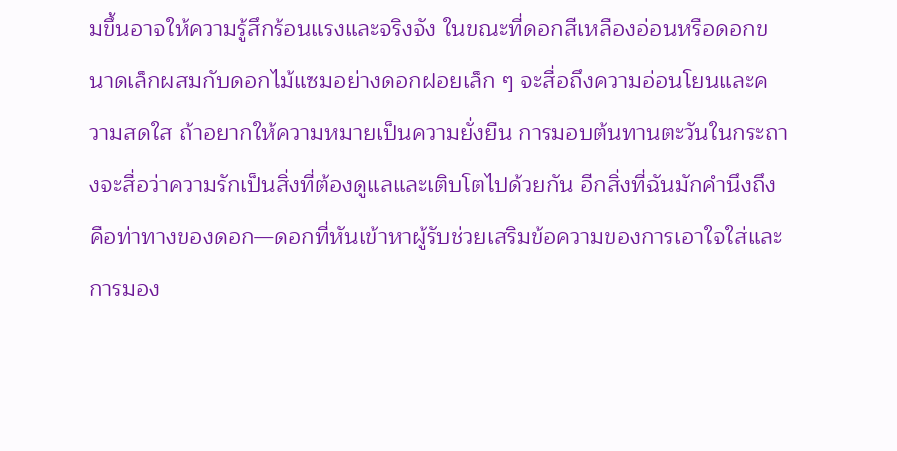มขึ้นอาจให้ความรู้สึกร้อนแรงและจริงจัง ในขณะที่ดอกสีเหลืองอ่อนหรือดอกขนาดเล็กผสมกับดอกไม้แซมอย่างดอกฝอยเล็ก ๆ จะสื่อถึงความอ่อนโยนและความสดใส ถ้าอยากให้ความหมายเป็นความยั่งยืน การมอบต้นทานตะวันในกระถางจะสื่อว่าความรักเป็นสิ่งที่ต้องดูแลและเติบโตไปด้วยกัน อีกสิ่งที่ฉันมักคำนึงถึงคือท่าทางของดอก—ดอกที่หันเข้าหาผู้รับช่วยเสริมข้อความของการเอาใจใส่และการมอง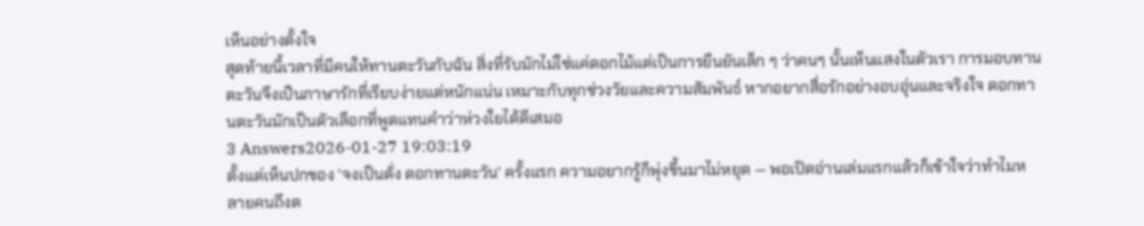เห็นอย่างตั้งใจ
สุดท้ายนี้เวลาที่มีคนให้ทานตะวันกับฉัน สิ่งที่รับมักไม่ใช่แค่ดอกไม้แต่เป็นการยืนยันเล็ก ๆ ว่าคนๆ นั้นเห็นแสงในตัวเรา การมอบทานตะวันจึงเป็นภาษารักที่เรียบง่ายแต่หนักแน่น เหมาะกับทุกช่วงวัยและความสัมพันธ์ หากอยากสื่อรักอย่างอบอุ่นและจริงใจ ดอกทานตะวันมักเป็นตัวเลือกที่พูดแทนคำว่าห่วงใยได้ดีเสมอ
3 Answers2026-01-27 19:03:19
ตั้งแต่เห็นปกของ 'จงเป็นดั่ง ดอกทานตะวัน' ครั้งแรก ความอยากรู้ก็พุ่งขึ้นมาไม่หยุด — พอเปิดอ่านเล่มแรกแล้วก็เข้าใจว่าทำไมหลายคนถึงต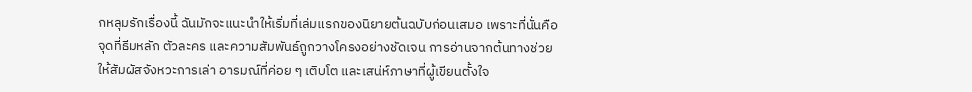กหลุมรักเรื่องนี้ ฉันมักจะแนะนำให้เริ่มที่เล่มแรกของนิยายต้นฉบับก่อนเสมอ เพราะที่นั่นคือจุดที่ธีมหลัก ตัวละคร และความสัมพันธ์ถูกวางโครงอย่างชัดเจน การอ่านจากต้นทางช่วยให้สัมผัสจังหวะการเล่า อารมณ์ที่ค่อย ๆ เติบโต และเสน่ห์ภาษาที่ผู้เขียนตั้งใจ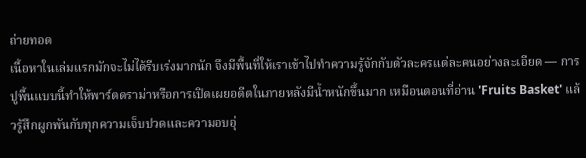ถ่ายทอด
เนื้อหาในเล่มแรกมักจะไม่ได้รีบเร่งมากนัก จึงมีพื้นที่ให้เราเข้าไปทำความรู้จักกับตัวละครแต่ละคนอย่างละเอียด — การปูพื้นแบบนี้ทำให้พาร์ตดราม่าหรือการเปิดเผยอดีตในภายหลังมีน้ำหนักขึ้นมาก เหมือนตอนที่อ่าน 'Fruits Basket' แล้วรู้สึกผูกพันกับทุกความเจ็บปวดและความอบอุ่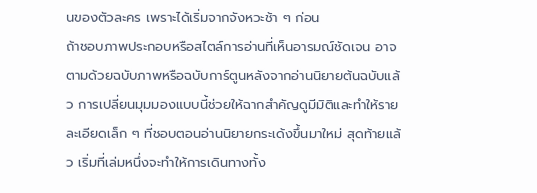นของตัวละคร เพราะได้เริ่มจากจังหวะช้า ๆ ก่อน
ถ้าชอบภาพประกอบหรือสไตล์การอ่านที่เห็นอารมณ์ชัดเจน อาจตามด้วยฉบับภาพหรือฉบับการ์ตูนหลังจากอ่านนิยายต้นฉบับแล้ว การเปลี่ยนมุมมองแบบนี้ช่วยให้ฉากสำคัญดูมีมิติและทำให้รายละเอียดเล็ก ๆ ที่ชอบตอนอ่านนิยายกระเด้งขึ้นมาใหม่ สุดท้ายแล้ว เริ่มที่เล่มหนึ่งจะทำให้การเดินทางทั้ง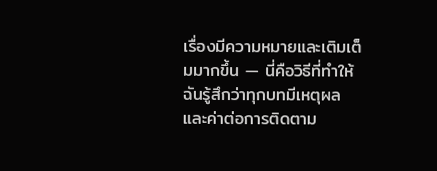เรื่องมีความหมายและเติมเต็มมากขึ้น — นี่คือวิธีที่ทำให้ฉันรู้สึกว่าทุกบทมีเหตุผลและค่าต่อการติดตาม